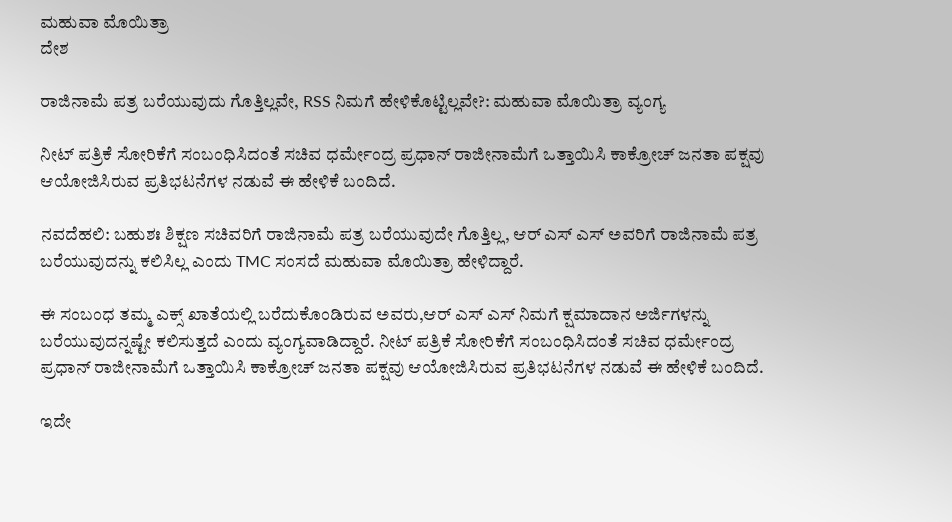ಮಹುವಾ ಮೊಯಿತ್ರಾ
ದೇಶ

ರಾಜಿನಾಮೆ ಪತ್ರ ಬರೆಯುವುದು ಗೊತ್ತಿಲ್ಲವೇ, RSS ನಿಮಗೆ ಹೇಳಿಕೊಟ್ಟಿಲ್ಲವೇ?: ಮಹುವಾ ಮೊಯಿತ್ರಾ ವ್ಯಂಗ್ಯ

ನೀಟ್ ಪತ್ರಿಕೆ ಸೋರಿಕೆಗೆ ಸಂಬಂಧಿಸಿದಂತೆ ಸಚಿವ ಧರ್ಮೇಂದ್ರ ಪ್ರಧಾನ್ ರಾಜೀನಾಮೆಗೆ ಒತ್ತಾಯಿಸಿ ಕಾಕ್ರೋಚ್ ಜನತಾ ಪಕ್ಷವು ಆಯೋಜಿಸಿರುವ ಪ್ರತಿಭಟನೆಗಳ ನಡುವೆ ಈ ಹೇಳಿಕೆ ಬಂದಿದೆ.

ನವದೆಹಲಿ: ಬಹುಶಃ ಶಿಕ್ಷಣ ಸಚಿವರಿಗೆ ರಾಜಿನಾಮೆ ಪತ್ರ ಬರೆಯುವುದೇ ಗೊತ್ತಿಲ್ಲ, ಆರ್ ಎಸ್ ಎಸ್ ಅವರಿಗೆ ರಾಜಿನಾಮೆ ಪತ್ರ ಬರೆಯುವುದನ್ನು ಕಲಿಸಿಲ್ಲ ಎಂದು TMC ಸಂಸದೆ ಮಹುವಾ ಮೊಯಿತ್ರಾ ಹೇಳಿದ್ದಾರೆ.

ಈ ಸಂಬಂಧ ತಮ್ಮ ಎಕ್ಸ್ ಖಾತೆಯಲ್ಲಿ ಬರೆದುಕೊಂಡಿರುವ ಅವರು,ಆರ್ ಎಸ್ ಎಸ್ ನಿಮಗೆ ಕ್ಷಮಾದಾನ ಅರ್ಜಿಗಳನ್ನು ಬರೆಯುವುದನ್ನಷ್ಟೇ ಕಲಿಸುತ್ತದೆ ಎಂದು ವ್ಯಂಗ್ಯವಾಡಿದ್ದಾರೆ. ನೀಟ್ ಪತ್ರಿಕೆ ಸೋರಿಕೆಗೆ ಸಂಬಂಧಿಸಿದಂತೆ ಸಚಿವ ಧರ್ಮೇಂದ್ರ ಪ್ರಧಾನ್ ರಾಜೀನಾಮೆಗೆ ಒತ್ತಾಯಿಸಿ ಕಾಕ್ರೋಚ್ ಜನತಾ ಪಕ್ಷವು ಆಯೋಜಿಸಿರುವ ಪ್ರತಿಭಟನೆಗಳ ನಡುವೆ ಈ ಹೇಳಿಕೆ ಬಂದಿದೆ.

ಇದೇ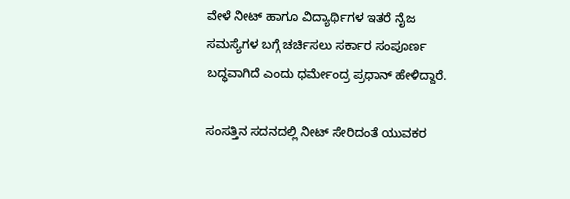ವೇಳೆ ನೀಟ್ ಹಾಗೂ ವಿದ್ಯಾರ್ಥಿಗಳ ಇತರೆ ನೈಜ ಸಮಸ್ಯೆಗಳ ಬಗ್ಗೆ ಚರ್ಚಿಸಲು ಸರ್ಕಾರ ಸಂಪೂರ್ಣ ಬದ್ಧವಾಗಿದೆ ಎಂದು ಧರ್ಮೇಂದ್ರ ಪ್ರಧಾನ್ ಹೇಳಿದ್ದಾರೆ.

ಸಂಸತ್ತಿನ ಸದನದಲ್ಲಿ ನೀಟ್ ಸೇರಿದಂತೆ ಯುವಕರ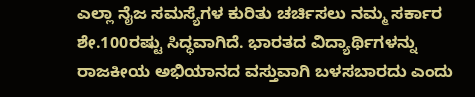ಎಲ್ಲಾ ನೈಜ ಸಮಸ್ಯೆಗಳ ಕುರಿತು ಚರ್ಚಿಸಲು ನಮ್ಮ ಸರ್ಕಾರ ಶೇ.100ರಷ್ಟು ಸಿದ್ಧವಾಗಿದೆ. ಭಾರತದ ವಿದ್ಯಾರ್ಥಿಗಳನ್ನು ರಾಜಕೀಯ ಅಭಿಯಾನದ ವಸ್ತುವಾಗಿ ಬಳಸಬಾರದು ಎಂದು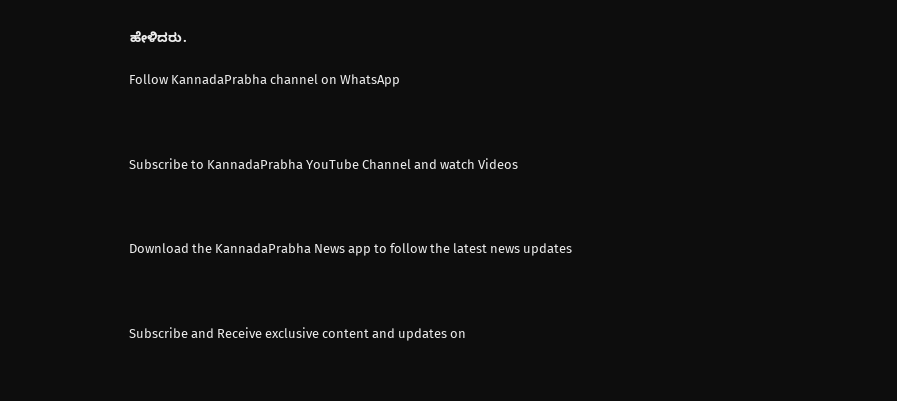ಹೇಳಿದರು.

Follow KannadaPrabha channel on WhatsApp



Subscribe to KannadaPrabha YouTube Channel and watch Videos



Download the KannadaPrabha News app to follow the latest news updates



Subscribe and Receive exclusive content and updates on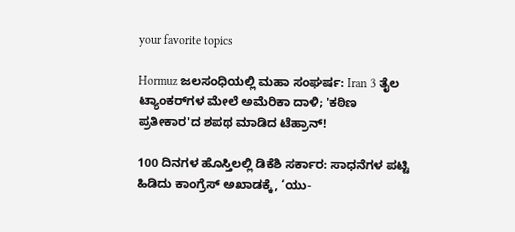your favorite topics

Hormuz ಜಲಸಂಧಿಯಲ್ಲಿ ಮಹಾ ಸಂಘರ್ಷ: Iran 3 ತೈಲ ಟ್ಯಾಂಕರ್‌ಗಳ ಮೇಲೆ ಅಮೆರಿಕಾ ದಾಳಿ; 'ಕಠಿಣ ಪ್ರತೀಕಾರ'ದ ಶಪಥ ಮಾಡಿದ ಟೆಹ್ರಾನ್!

100 ದಿನಗಳ ಹೊಸ್ತಿಲಲ್ಲಿ ಡಿಕೆಶಿ ಸರ್ಕಾರ: ಸಾಧನೆಗಳ ಪಟ್ಟಿ ಹಿಡಿದು ಕಾಂಗ್ರೆಸ್ ಅಖಾಡಕ್ಕೆ, ‘ಯು-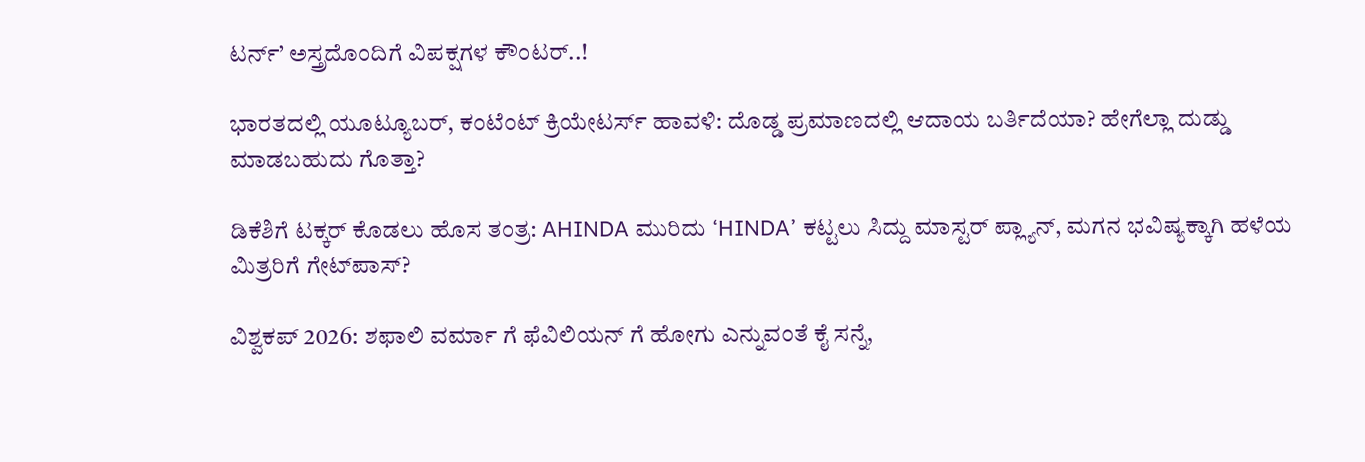ಟರ್ನ್’ ಅಸ್ತ್ರದೊಂದಿಗೆ ವಿಪಕ್ಷಗಳ ಕೌಂಟರ್‌..!

ಭಾರತದಲ್ಲಿ ಯೂಟ್ಯೂಬರ್, ಕಂಟೆಂಟ್‌ ಕ್ರಿಯೇಟರ್ಸ್‌ ಹಾವಳಿ: ದೊಡ್ಡ ಪ್ರಮಾಣದಲ್ಲಿ ಆದಾಯ ಬರ್ತಿದೆಯಾ? ಹೇಗೆಲ್ಲಾ ದುಡ್ಡು ಮಾಡಬಹುದು ಗೊತ್ತಾ?

ಡಿಕೆಶಿಗೆ ಟಕ್ಕರ್ ಕೊಡಲು ಹೊಸ ತಂತ್ರ: AHINDA ಮುರಿದು ‘HINDA’ ಕಟ್ಟಲು ಸಿದ್ದು ಮಾಸ್ಟರ್ ಪ್ಲ್ಯಾನ್, ಮಗನ ಭವಿಷ್ಯಕ್ಕಾಗಿ ಹಳೆಯ ಮಿತ್ರರಿಗೆ ಗೇಟ್‌ಪಾಸ್?

ವಿಶ್ವಕಪ್ 2026: ಶಫಾಲಿ ವರ್ಮಾ ಗೆ ಫೆವಿಲಿಯನ್ ಗೆ ಹೋಗು ಎನ್ನುವಂತೆ ಕೈ ಸನ್ನೆ,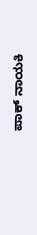ಪಾಕ್ ನಾಯಕಿ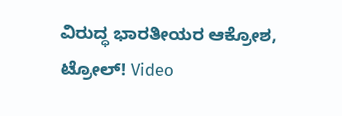ವಿರುದ್ಧ ಭಾರತೀಯರ ಆಕ್ರೋಶ, ಟ್ರೋಲ್! Video